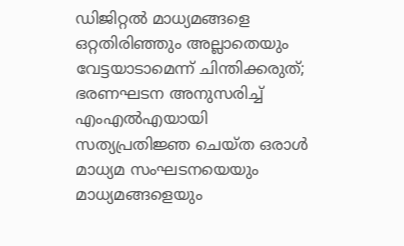ഡിജിറ്റൽ മാധ്യമങ്ങളെ ഒറ്റതിരിഞ്ഞും അല്ലാതെയും വേട്ടയാടാമെന്ന് ചിന്തിക്കരുത്; ഭരണഘടന അനുസരിച്ച് എംഎൽഎയായി സത്യപ്രതിജ്ഞ ചെയ്ത ഒരാൾ മാധ്യമ സംഘടനയെയും മാധ്യമങ്ങളെയും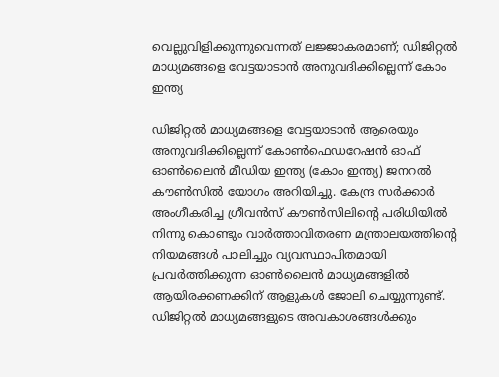വെല്ലുവിളിക്കുന്നുവെന്നത് ലജ്ജാകരമാണ്; ഡിജിറ്റൽ മാധ്യമങ്ങളെ വേട്ടയാടാൻ അനുവദിക്കില്ലെന്ന് കോം ഇന്ത്യ

ഡിജിറ്റൽ മാധ്യമങ്ങളെ വേട്ടയാടാൻ ആരെയും അനുവദിക്കില്ലെന്ന് കോൺഫെഡറേഷൻ ഓഫ് ഓൺലൈൻ മീഡിയ ഇന്ത്യ (കോം ഇന്ത്യ) ജനറൽ കൗൺസിൽ യോഗം അറിയിച്ചു. കേന്ദ്ര സർക്കാർ അംഗീകരിച്ച ഗ്രീവൻസ് കൗൺസിലിൻ്റെ പരിധിയിൽ നിന്നു കൊണ്ടും വാർത്താവിതരണ മന്ത്രാലയത്തിൻ്റെ നിയമങ്ങൾ പാലിച്ചും വ്യവസ്ഥാപിതമായി പ്രവർത്തിക്കുന്ന ഓൺലൈൻ മാധ്യമങ്ങളിൽ ആയിരക്കണക്കിന് ആളുകൾ ജോലി ചെയ്യുന്നുണ്ട്.
ഡിജിറ്റൽ മാധ്യമങ്ങളുടെ അവകാശങ്ങൾക്കും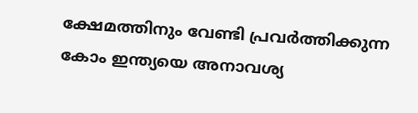ക്ഷേമത്തിനും വേണ്ടി പ്രവർത്തിക്കുന്ന കോം ഇന്ത്യയെ അനാവശ്യ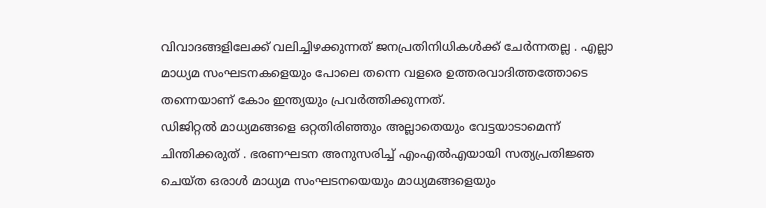വിവാദങ്ങളിലേക്ക് വലിച്ചിഴക്കുന്നത് ജനപ്രതിനിധികൾക്ക് ചേർന്നതല്ല . എല്ലാ മാധ്യമ സംഘടനകളെയും പോലെ തന്നെ വളരെ ഉത്തരവാദിത്തത്തോടെ തന്നെയാണ് കോം ഇന്ത്യയും പ്രവർത്തിക്കുന്നത്.
ഡിജിറ്റൽ മാധ്യമങ്ങളെ ഒറ്റതിരിഞ്ഞും അല്ലാതെയും വേട്ടയാടാമെന്ന് ചിന്തിക്കരുത് . ഭരണഘടന അനുസരിച്ച് എംഎൽഎയായി സത്യപ്രതിജ്ഞ ചെയ്ത ഒരാൾ മാധ്യമ സംഘടനയെയും മാധ്യമങ്ങളെയും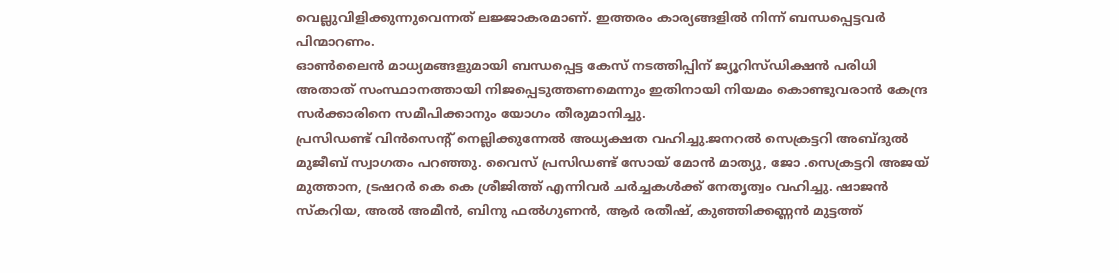വെല്ലുവിളിക്കുന്നുവെന്നത് ലജ്ജാകരമാണ്. ഇത്തരം കാര്യങ്ങളിൽ നിന്ന് ബന്ധപ്പെട്ടവർ പിന്മാറണം.
ഓൺലൈൻ മാധ്യമങ്ങളുമായി ബന്ധപ്പെട്ട കേസ് നടത്തിപ്പിന് ജ്യൂറിസ്ഡിക്ഷൻ പരിധി അതാത് സംസ്ഥാനത്തായി നിജപ്പെടുത്തണമെന്നും ഇതിനായി നിയമം കൊണ്ടുവരാൻ കേന്ദ്ര സർക്കാരിനെ സമീപിക്കാനും യോഗം തീരുമാനിച്ചു.
പ്രസിഡണ്ട് വിൻസെൻ്റ് നെല്ലിക്കുന്നേൽ അധ്യക്ഷത വഹിച്ചു.ജനറൽ സെക്രട്ടറി അബ്ദുൽ മുജീബ് സ്വാഗതം പറഞ്ഞു. വൈസ് പ്രസിഡണ്ട് സോയ് മോൻ മാത്യു, ജോ .സെക്രട്ടറി അജയ് മുത്താന, ട്രഷറർ കെ കെ ശ്രീജിത്ത് എന്നിവർ ചർച്ചകൾക്ക് നേതൃത്വം വഹിച്ചു. ഷാജൻ സ്കറിയ, അൽ അമീൻ, ബിനു ഫൽഗുണൻ, ആർ രതീഷ്, കുഞ്ഞിക്കണ്ണൻ മുട്ടത്ത്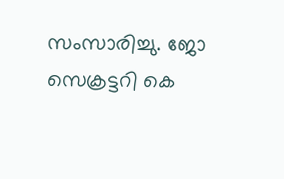സംസാരിച്ചു. ജോ സെക്രട്ടറി കെ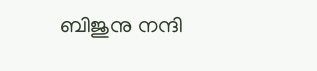ബിജുനു നന്ദി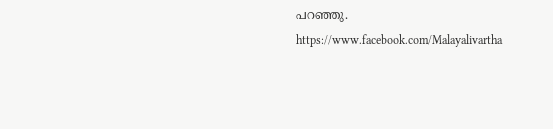പറഞ്ഞു.
https://www.facebook.com/Malayalivartha